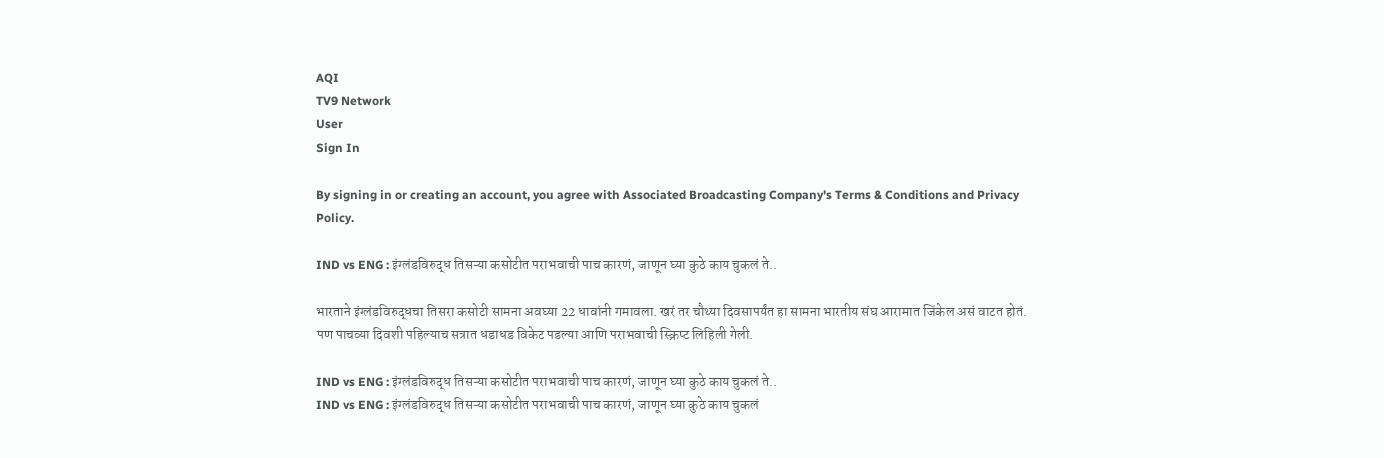AQI
TV9 Network
User
Sign In

By signing in or creating an account, you agree with Associated Broadcasting Company's Terms & Conditions and Privacy Policy.

IND vs ENG : इंग्लंडविरुद्ध तिसऱ्या कसोटीत पराभवाची पाच कारणं, जाणून घ्या कुठे काय चुकलं ते..

भारताने इंग्लंडविरुद्धचा तिसरा कसोटी सामना अवघ्या 22 धावांनी गमावला. खरं तर चौथ्या दिवसापर्यंत हा सामना भारतीय संघ आरामात जिंकेल असं वाटत होतं. पण पाचव्या दिवशी पहिल्याच सत्रात धडाधड विकेट पडल्या आणि पराभवाची स्क्रिप्ट लिहिली गेली.

IND vs ENG : इंग्लंडविरुद्ध तिसऱ्या कसोटीत पराभवाची पाच कारणं, जाणून घ्या कुठे काय चुकलं ते..
IND vs ENG : इंग्लंडविरुद्ध तिसऱ्या कसोटीत पराभवाची पाच कारणं, जाणून घ्या कुठे काय चुकलं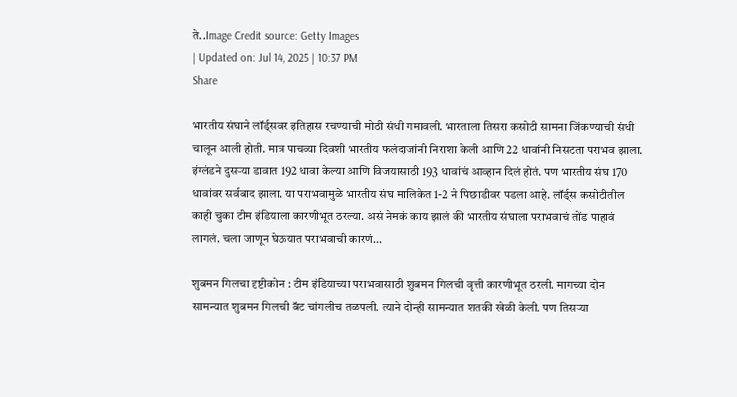ते..Image Credit source: Getty Images
| Updated on: Jul 14, 2025 | 10:37 PM
Share

भारतीय संघाने लॉर्ड्सवर इतिहास रचण्याची मोठी संधी गमावली. भारताला तिसरा कसोटी सामना जिंकण्याची संधी चालून आली होती. मात्र पाचव्या दिवशी भारतीय फलंदाजांनी निराशा केली आणि 22 धावांनी निसटता पराभव झाला. इंग्लंडने दुसऱ्या डावात 192 धावा केल्या आणि विजयासाठी 193 धावांचं आव्हान दिलं होतं. पण भारतीय संघ 170 धावांवर सर्वबाद झाला. या पराभवामुळे भारतीय संघ मालिकेत 1-2 ने पिछाडीवर पडला आहे. लॉर्ड्स कसोटीतील काही चुका टीम इंडियाला कारणीभूत ठरल्या. असं नेमकं काय झालं की भारतीय संघाला पराभवाचं तोंड पाहावं लागलं. चला जाणून घेऊयात पराभवाची कारणं…

शुबमन गिलचा दृष्टीकोन : टीम इंडियाच्या पराभवासाठी शुबमन गिलची वृत्ती कारणीभूत ठरली. मागच्या दोन सामन्यात शुबमन गिलची बॅट चांगलीच तळपली. त्याने दोन्ही सामन्यात शतकी खेळी केली. पण तिसऱ्या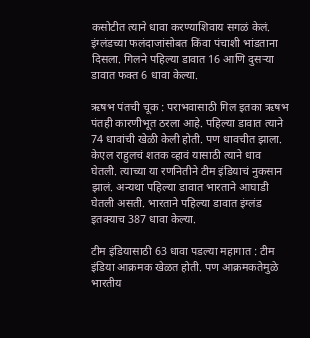कसोटीत त्याने धावा करण्याशिवाय सगळं केलं. इंग्लंडच्या फलंदाजांसोबत किंवा पंचाशी भांडताना दिसला. गिलने पहिल्या डावात 16 आणि दुसऱ्या डावात फक्त 6 धावा केल्या.

ऋषभ पंतची चूक : पराभवासाठी गिल इतका ऋषभ पंतही कारणीभूत ठरला आहे. पहिल्या डावात त्याने 74 धावांची खेळी केली होती. पण धावचीत झाला. केएल राहुलचं शतक व्हावं यासाठी त्याने धाव घेतली. त्याच्या या रणनितीने टीम इंडियाचं नुकसान झालं. अन्यथा पहिल्या डावात भारताने आघाडी घेतली असती. भारताने पहिल्या डावात इंग्लंड इतक्याच 387 धावा केल्या.

टीम इंडियासाठी 63 धावा पडल्या महागात : टीम इंडिया आक्रमक खेळत होती. पण आक्रमकतेमुळे भारतीय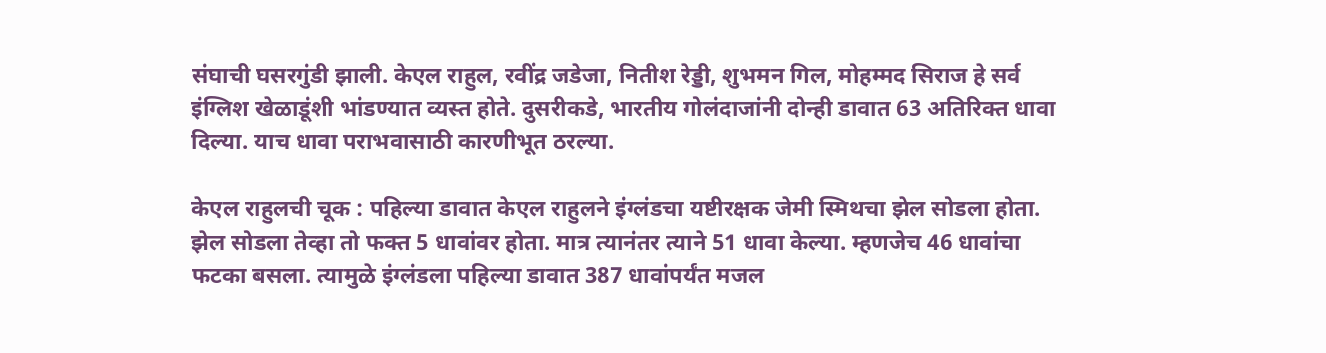संघाची घसरगुंडी झाली. केएल राहुल, रवींद्र जडेजा, नितीश रेड्डी, शुभमन गिल, मोहम्मद सिराज हे सर्व इंग्लिश खेळाडूंशी भांडण्यात व्यस्त होते. दुसरीकडे, भारतीय गोलंदाजांनी दोन्ही डावात 63 अतिरिक्त धावा दिल्या. याच धावा पराभवासाठी कारणीभूत ठरल्या.

केएल राहुलची चूक : पहिल्या डावात केएल राहुलने इंग्लंडचा यष्टीरक्षक जेमी स्मिथचा झेल सोडला होता. झेल सोडला तेव्हा तो फक्त 5 धावांवर होता. मात्र त्यानंतर त्याने 51 धावा केल्या. म्हणजेच 46 धावांचा फटका बसला. त्यामुळे इंग्लंडला पहिल्या डावात 387 धावांपर्यंत मजल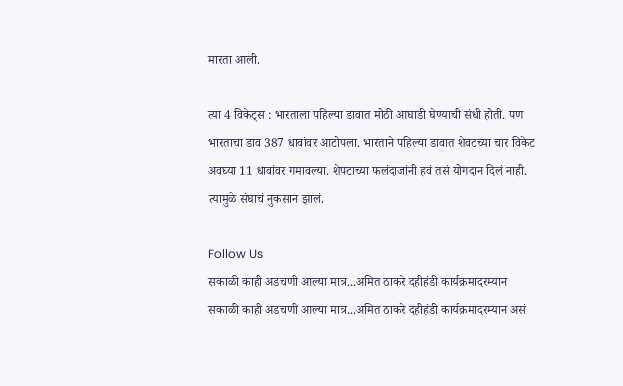मारता आली.

त्या 4 विकेट्स : भारताला पहिल्या डावात मोठी आघाडी घेण्याची संधी होती. पण भारताचा डाव 387 धावांवर आटोपला. भारताने पहिल्या डावात शेवटच्या चार विकेट अवघ्या 11 धावांवर गमावल्या. शेपटाच्या फलंदाजांनी हवं तसं योगदान दिलं नाही. त्यामुळे संघाचं नुकसान झालं.

Follow Us
सकाळी काही अडचणी आल्या मात्र...अमित ठाकरे दहीहंडी कार्यक्रमादरम्यान
सकाळी काही अडचणी आल्या मात्र...अमित ठाकरे दहीहंडी कार्यक्रमादरम्यान असं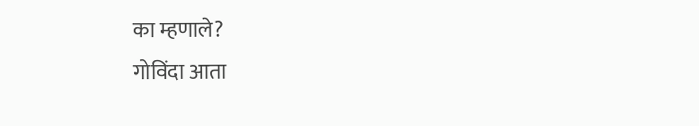का म्हणाले?
गोविंदा आता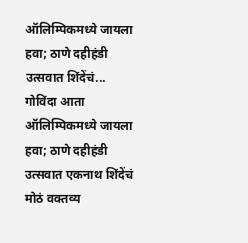ऑलिम्पिकमध्ये जायला हवा; ठाणे दहीहंडी उत्सवात शिंदेंचं...
गोविंदा आता ऑलिम्पिकमध्ये जायला हवा; ठाणे दहीहंडी उत्सवात एकनाथ शिंदेंचं मोठं वक्तव्य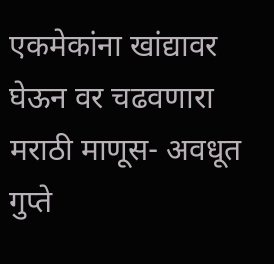एकमेकांना खांद्यावर घेऊन वर चढवणारा मराठी माणूस- अवधूत गुप्ते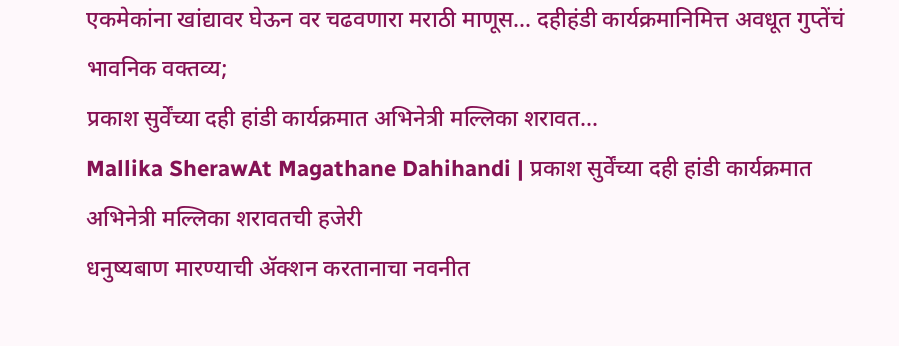एकमेकांना खांद्यावर घेऊन वर चढवणारा मराठी माणूस... दहीहंडी कार्यक्रमानिमित्त अवधूत गुप्तेंचं भावनिक वक्तव्य;
प्रकाश सुर्वेंच्या दही हांडी कार्यक्रमात अभिनेत्री मल्लिका शरावत...
Mallika SherawAt Magathane Dahihandi | प्रकाश सुर्वेंच्या दही हांडी कार्यक्रमात अभिनेत्री मल्लिका शरावतची हजेरी
धनुष्यबाण मारण्याची ॲक्शन करतानाचा नवनीत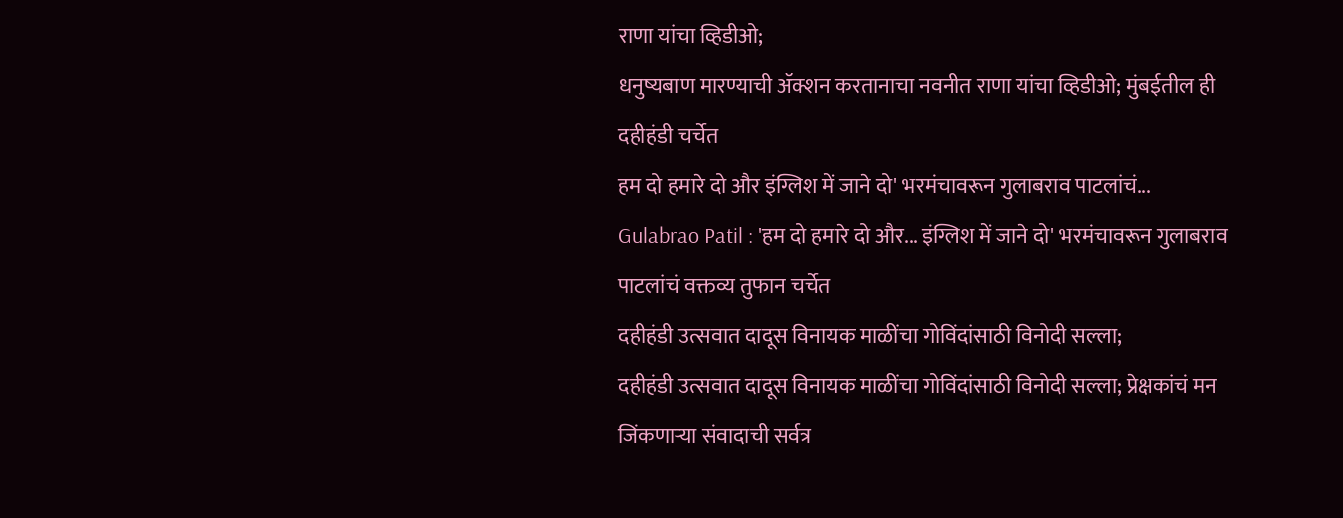राणा यांचा व्हिडीओ;
धनुष्यबाण मारण्याची ॲक्शन करतानाचा नवनीत राणा यांचा व्हिडीओ; मुंबईतील ही दहीहंडी चर्चेत
हम दो हमारे दो और इंग्लिश में जाने दो' भरमंचावरून गुलाबराव पाटलांचं...
Gulabrao Patil : 'हम दो हमारे दो और... इंग्लिश में जाने दो' भरमंचावरून गुलाबराव पाटलांचं वक्तव्य तुफान चर्चेत
दहीहंडी उत्सवात दादूस विनायक माळींचा गोविंदांसाठी विनोदी सल्ला;
दहीहंडी उत्सवात दादूस विनायक माळींचा गोविंदांसाठी विनोदी सल्ला; प्रेक्षकांचं मन जिंकणाऱ्या संवादाची सर्वत्र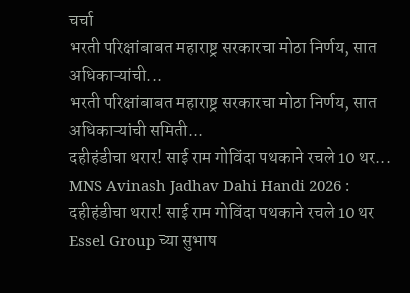चर्चा
भरती परिक्षांबाबत महाराष्ट्र सरकारचा मोठा निर्णय, सात अधिकाऱ्यांची...
भरती परिक्षांबाबत महाराष्ट्र सरकारचा मोठा निर्णय, सात अधिकाऱ्यांची समिती...
दहीहंडीचा थरार! साई राम गोविंदा पथकाने रचले 10 थर...
MNS Avinash Jadhav Dahi Handi 2026 : दहीहंडीचा थरार! साई राम गोविंदा पथकाने रचले 10 थर
Essel Group च्या सुभाष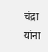चंद्रा यांना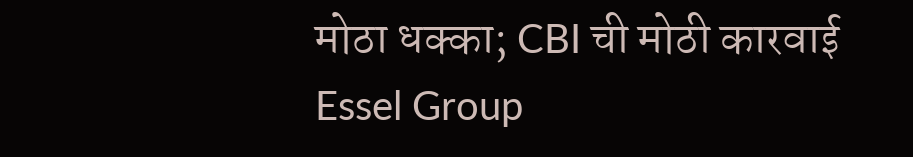मोठा धक्का; CBI ची मोठी कारवाई
Essel Group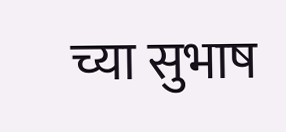च्या सुभाष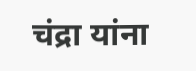चंद्रा यांना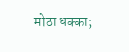मोठा धक्का;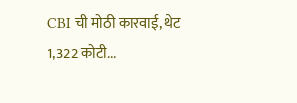CBI ची मोठी कारवाई, थेट 1,322 कोटी...